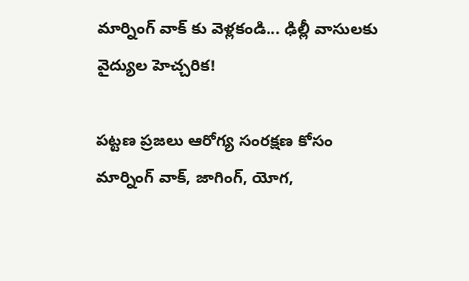మార్నింగ్ వాక్ కు వెళ్లకండి... ఢిల్లీ వాసులకు వైద్యుల హెచ్చరిక!

పట్టణ ప్రజలు ఆరోగ్య సంరక్షణ కోసం మార్నింగ్ వాక్, జాగింగ్, యోగ,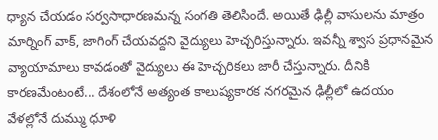ధ్యాన చేయడం సర్వసాధారణమన్న సంగతి తెలిసిందే. అయితే ఢిల్లీ వాసులను మాత్రం మార్నింగ్ వాక్, జాగింగ్ చేయవద్దని వైద్యులు హెచ్చరిస్తున్నారు. ఇవన్నీ శ్వాస ప్రధానమైన వ్యాయామాలు కావడంతో వైద్యులు ఈ హెచ్చరికలు జారీ చేస్తున్నారు. దీనికి కారణమేంటంటే... దేశంలోనే అత్యంత కాలుష్యకారక నగరమైన ఢిల్లీలో ఉదయం వేళల్లోనే దుమ్ము ధూళి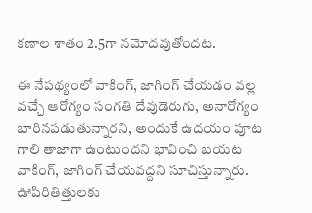కణాల శాతం 2.5గా నమోదవుతోందట.

ఈ నేపథ్యంలో వాకింగ్, జాగింగ్ చేయడం వల్ల వచ్చే ఆరోగ్యం సంగతి దేవుడెరుగు, అనారోగ్యం బారినపడుతున్నారని, అందుకే ఉదయం పూట గాలి తాజాగా ఉంటుందని భావించి బయట వాకింగ్, జాగింగ్ చేయవద్దని సూచిస్తున్నారు. ఊపిరితిత్తులకు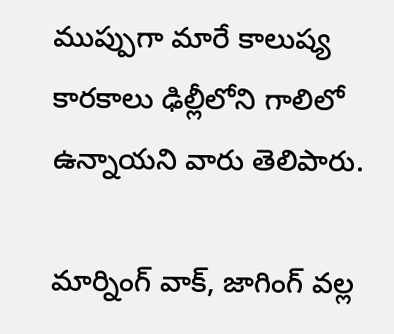ముప్పుగా మారే కాలుష్య కారకాలు ఢిల్లీలోని గాలిలో ఉన్నాయని వారు తెలిపారు.

మార్నింగ్ వాక్, జాగింగ్ వల్ల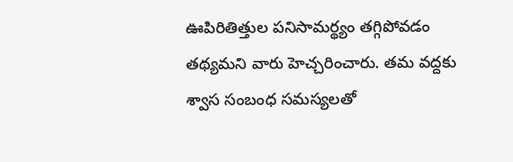ఊపిరితిత్తుల పనిసామర్థ్యం తగ్గిపోవడం తథ్యమని వారు హెచ్చరించారు. తమ వద్దకు శ్వాస సంబంధ సమస్యలతో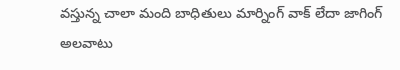వస్తున్న చాలా మంది బాధితులు మార్నింగ్ వాక్ లేదా జాగింగ్ అలవాటు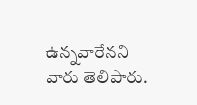ఉన్నవారేనని వారు తెలిపారు.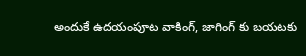అందుకే ఉదయంపూట వాకింగ్, జాగింగ్ కు బయటకు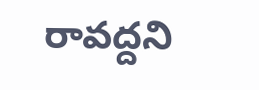రావద్దని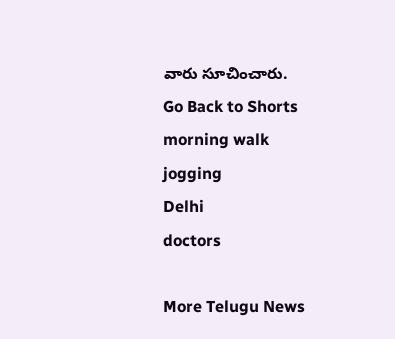వారు సూచించారు.
Go Back to Shorts
morning walk
jogging
Delhi
doctors

More Telugu News